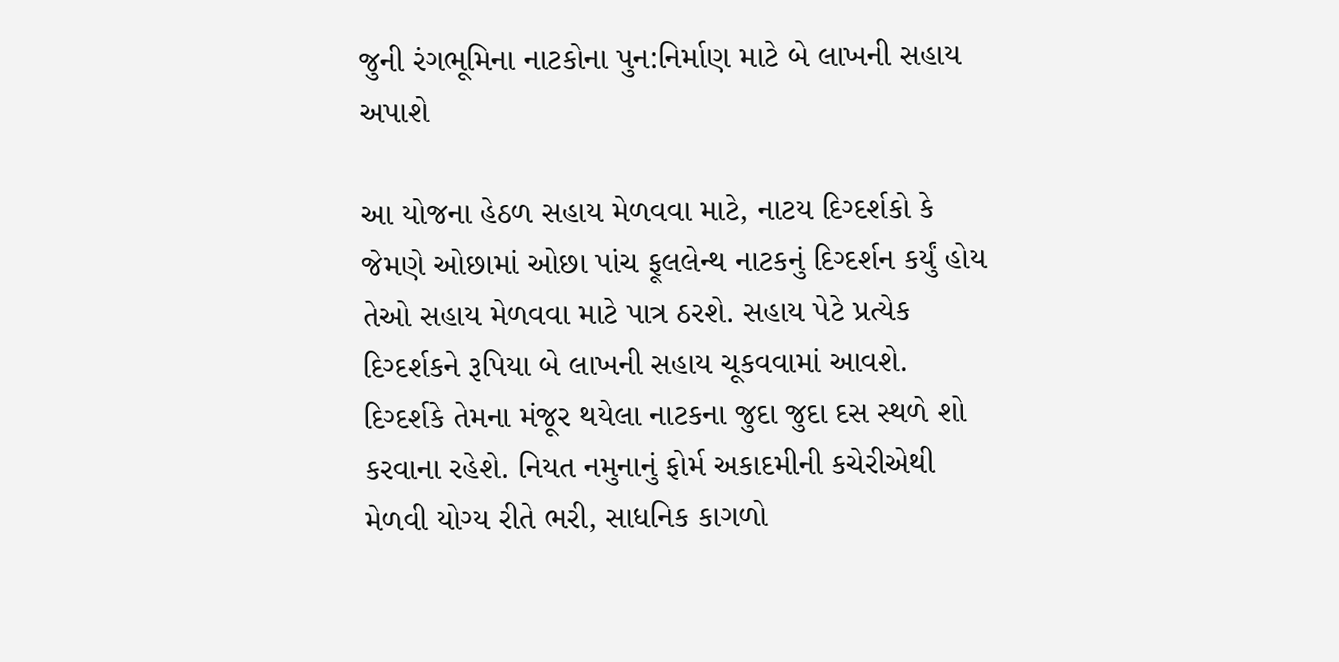જુની રંગભૂમિના નાટકોના પુન:નિર્માણ માટે બે લાખની સહાય અપાશે

આ યોજના હેઠળ સહાય મેળવવા માટે, નાટય દિગ્દર્શકો કે જેમણે ઓછામાં ઓછા પાંચ ફૂલલેન્થ નાટકનું દિગ્દર્શન કર્યું હોય તેઓ સહાય મેળવવા માટે પાત્ર ઠરશે. સહાય પેટે પ્રત્યેક દિગ્દર્શકને રૂપિયા બે લાખની સહાય ચૂકવવામાં આવશે.
દિગ્દર્શકે તેમના મંજૂર થયેલા નાટકના જુદા જુદા દસ સ્થળે શો કરવાના રહેશે. નિયત નમુનાનું ફોર્મ અકાદમીની કચેરીએથી મેળવી યોગ્ય રીતે ભરી, સાધનિક કાગળો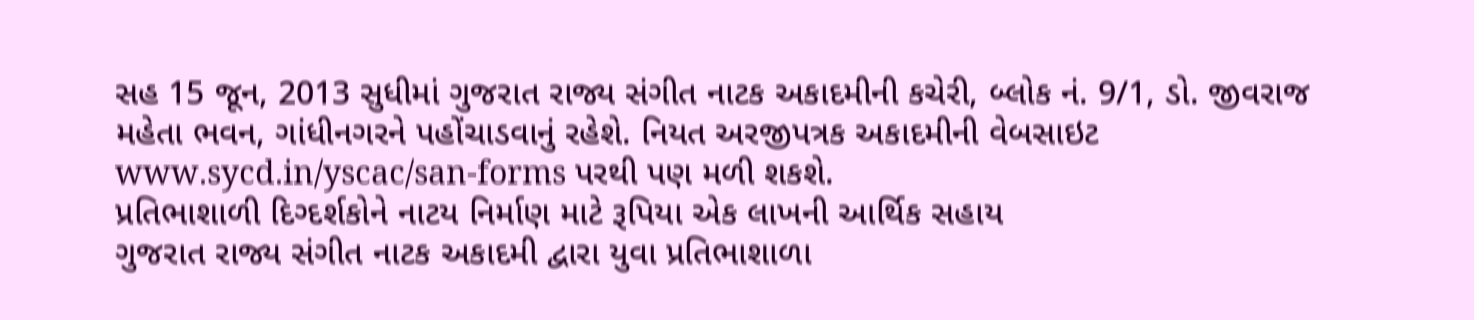સહ 15 જૂન, 2013 સુધીમાં ગુજરાત રાજ્ય સંગીત નાટક અકાદમીની કચેરી, બ્લોક નં. 9/1, ડો. જીવરાજ મહેતા ભવન, ગાંધીનગરને પહોંચાડવાનું રહેશે. નિયત અરજીપત્રક અકાદમીની વેબસાઇટ www.sycd.in/yscac/san-forms પરથી પણ મળી શકશે.
પ્રતિભાશાળી દિગ્દર્શકોને નાટય નિર્માણ માટે રૂપિયા એક લાખની આર્થિક સહાય
ગુજરાત રાજ્ય સંગીત નાટક અકાદમી દ્વારા યુવા પ્રતિભાશાળા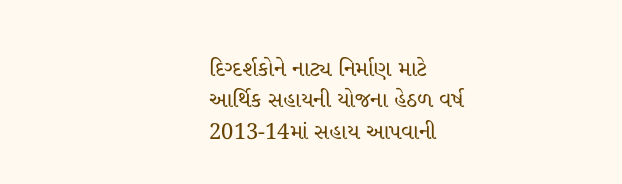દિગ્દર્શકોને નાટ્ય નિર્માણ માટે આર્થિક સહાયની યોજના હેઠળ વર્ષ 2013-14માં સહાય આપવાની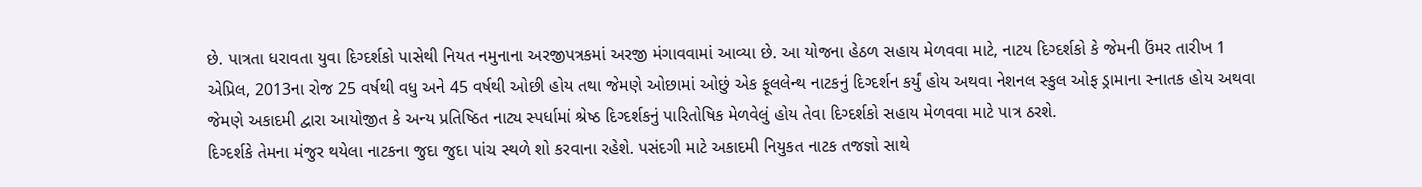છે. પાત્રતા ધરાવતા યુવા દિગ્દર્શકો પાસેથી નિયત નમુનાના અરજીપત્રકમાં અરજી મંગાવવામાં આવ્યા છે. આ યોજના હેઠળ સહાય મેળવવા માટે, નાટય દિગ્દર્શકો કે જેમની ઉંમર તારીખ 1 એપ્રિલ, 2013ના રોજ 25 વર્ષથી વધુ અને 45 વર્ષથી ઓછી હોય તથા જેમણે ઓછામાં ઓછું એક ફૂલલેન્થ નાટકનું દિગ્દર્શન કર્યું હોય અથવા નેશનલ સ્કુલ ઓફ ડ્રામાના સ્નાતક હોય અથવા જેમણે અકાદમી દ્વારા આયોજીત કે અન્ય પ્રતિષ્ઠિત નાટ્ય સ્પર્ધામાં શ્રેષ્ઠ દિગ્દર્શકનું પારિતોષિક મેળવેલું હોય તેવા દિગ્દર્શકો સહાય મેળવવા માટે પાત્ર ઠરશે.
દિગ્દર્શકે તેમના મંજુર થયેલા નાટકના જુદા જુદા પાંચ સ્થળે શો કરવાના રહેશે. પસંદગી માટે અકાદમી નિયુકત નાટક તજજ્ઞો સાથે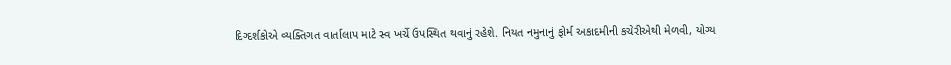દિગ્દર્શકોએ વ્યક્તિગત વાર્તાલાપ માટે સ્વ ખર્ચે ઉપસ્થિત થવાનું રહેશે. નિયત નમુનાનું ફોર્મ અકાદમીની કચેરીએથી મેળવી, યોગ્ય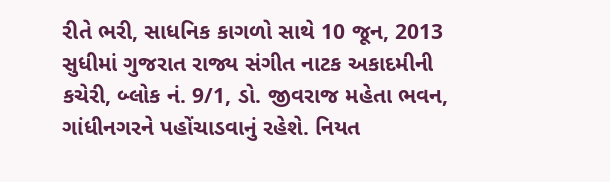રીતે ભરી, સાધનિક કાગળો સાથે 10 જૂન, 2013 સુધીમાં ગુજરાત રાજ્ય સંગીત નાટક અકાદમીની કચેરી, બ્લોક નં. 9/1, ડો. જીવરાજ મહેતા ભવન, ગાંધીનગરને પહોંચાડવાનું રહેશે. નિયત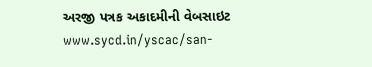અરજી પત્રક અકાદમીની વેબસાઇટ www.sycd.in/yscac/san-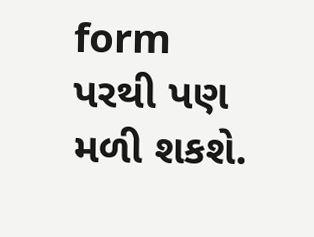form પરથી પણ મળી શકશે.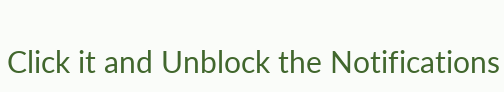Click it and Unblock the Notifications